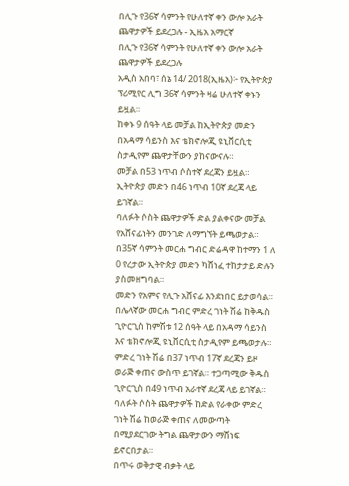በሊጉ የ36ኛ ሳምንት የሁለተኛ ቀን ውሎ አራት ጨዋታዎች ይደረጋሉ - ኢዜአ አማርኛ
በሊጉ የ36ኛ ሳምንት የሁለተኛ ቀን ውሎ አራት ጨዋታዎች ይደረጋሉ
አዲስ አበባ፣ ሰኔ 14/ 2018(ኢዜአ)፦ የኢትዮጵያ ፕሪሚየር ሊግ 36ኛ ሳምንት ዛሬ ሁለተኛ ቀኑን ይዟል።
ከቀኑ 9 ሰዓት ላይ መቻል ከኢትዮጵያ መድን በአዳማ ሳይንስ እና ቴክኖሎጂ ዩኒቨርሲቲ ስታዲየም ጨዋታቸውን ያከናውናሉ።
መቻል በ53 ነጥብ ሶስተኛ ደረጃን ይዟል። ኢትዮጵያ መድን በ46 ነጥብ 10ኛ ደረጃ ላይ ይገኛል።
ባለፉት ሶስት ጨዋታዎች ድል ያልቀናው መቻል የአሸናፊነትን መንገድ ለማግኘት ይጫወታል።
በ35ኛ ሳምንት መርሐ ግብር ድሬዳዋ ከተማን 1 ለ 0 የረታው ኢትዮጵያ መድን ካሸነፈ ተከታታይ ድሉን ያስመዘግባል።
መድን የአምና የሊጉ አሸናፊ እንደነበር ይታወሳል።
በሌላኛው መርሐ ግብር ምድረ ገነት ሽሬ ከቅዱስ ጊዮርጊስ ከምሽቱ 12 ሰዓት ላይ በአዳማ ሳይንስ እና ቴክኖሎጂ ዩኒቨርሲቲ ስታዲየም ይጫወታሉ።
ምድረ ገነት ሽሬ በ37 ነጥብ 17ኛ ደረጃን ይዞ ወራጅ ቀጠና ውስጥ ይገኛል። ተጋጣሚው ቅዱስ ጊዮርጊስ በ49 ነጥብ አራተኛ ደረጃ ላይ ይገኛል።
ባለፉት ሶስት ጨዋታዎች ከድል የራቀው ምድረ ገነት ሽሬ ከወራጅ ቀጠና ለመውጣት በሚያደርገው ትግል ጨዋታውን ማሸነፍ ይኖርበታል።
በጥሩ ወቅታዊ ብቃት ላይ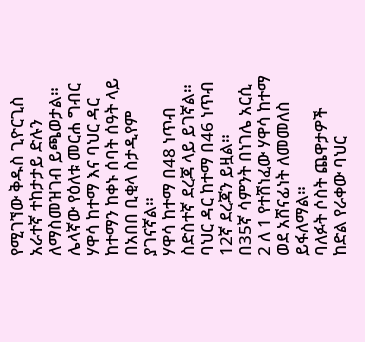የሚገኘው ቅዱስ ጊዮርጊስ አራተኛ ተከታታይ ድሉን ለማስመዝገብ ይጫወታል።
ሌላኛው የዕለቱ መርሐ ግብር ሃዋሳ ከተማ እና ባህር ዳር ከተማን ከቀኑ ሰባት ሰዓት ላይ በአበበ ቢቂላ ስታዲየም ያገናኛል።
ሃዋሳ ከተማ በ48 ነጥብ ስድስተኛ ደረጃ ላይ ይገኛል። ባህር ዳር ከተማ በ46 ነጥብ 12ኛ ደረጃን ይዟል።
በ35ኛ ሳምንት በነገሌ አርሲ 2 ለ 1 የተሸነፈው ሃዋሳ ከተማ ወደ አሸናፊነት ለመመለስ ይፋለማል።
ባለፉት ሶስት ጨዋታዎች ከድል የራቀው ባህር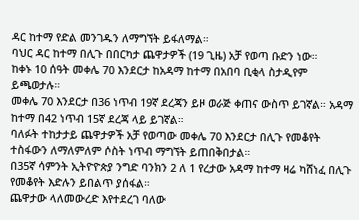ዳር ከተማ የድል መንገዱን ለማግኘት ይፋለማል።
ባህር ዳር ከተማ በሊጉ በበርካታ ጨዋታዎች (19 ጊዜ) አቻ የወጣ ቡድን ነው።
ከቀኑ 10 ሰዓት መቀሌ 70 እንደርታ ከአዳማ ከተማ በአበባ ቢቂላ ስታዲየም ይጫወታሉ።
መቀሌ 70 እንደርታ በ36 ነጥብ 19ኛ ደረጃን ይዞ ወራጅ ቀጠና ውስጥ ይገኛል። አዳማ ከተማ በ42 ነጥብ 15ኛ ደረጃ ላይ ይገኛል።
ባለፉት ተከታታይ ጨዋታዎች አቻ የወጣው መቀሌ 70 እንደርታ በሊጉ የመቆየት ተስፋውን ለማለምለም ሶስት ነጥብ ማግኘት ይጠበቅበታል።
በ35ኛ ሳምንት ኢትዮዮጵያ ንግድ ባንክን 2 ለ 1 የረታው አዳማ ከተማ ዛሬ ካሸነፈ በሊጉ የመቆየት እድሉን ይበልጥ ያሰፋል።
ጨዋታው ላለመውረድ እየተደረገ ባለው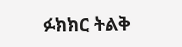ፉክክር ትልቅ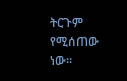ትርጉም የሚሰጠው ነው።